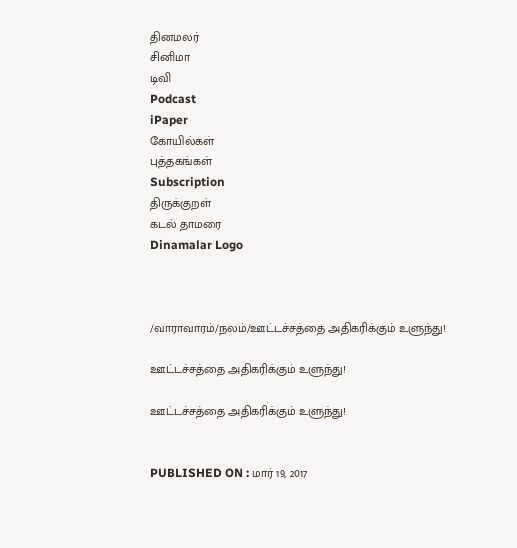தினமலர்
சினிமா
டிவி
Podcast
iPaper
கோயில்கள்
புத்தகங்கள்
Subscription
திருக்குறள்
கடல் தாமரை
Dinamalar Logo



/வாராவாரம்/நலம்/ஊட்டச்சத்தை அதிகரிக்கும் உளுந்து!

ஊட்டச்சத்தை அதிகரிக்கும் உளுந்து!

ஊட்டச்சத்தை அதிகரிக்கும் உளுந்து!


PUBLISHED ON : மார் 19, 2017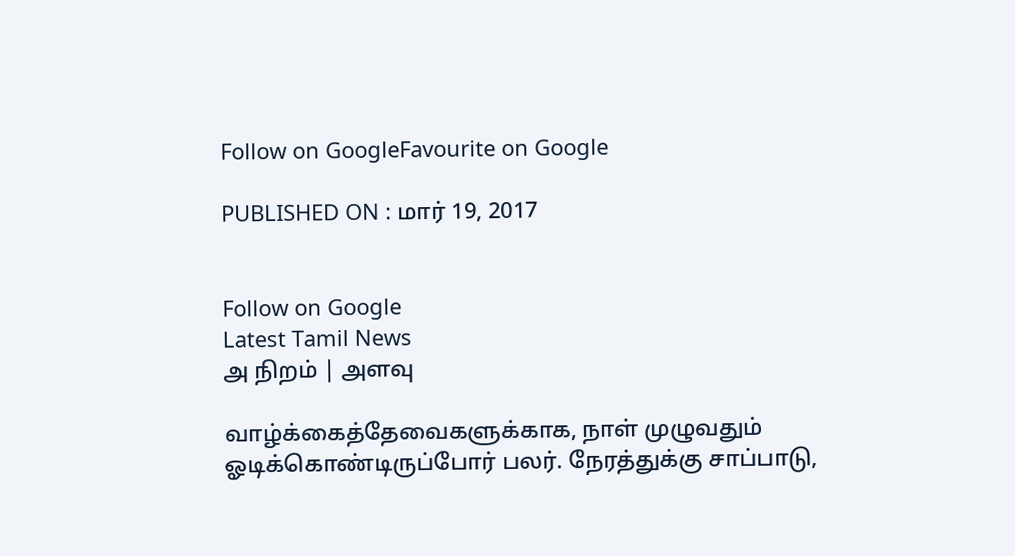Follow on GoogleFavourite on Google

PUBLISHED ON : மார் 19, 2017


Follow on Google
Latest Tamil News
அ நிறம் | அளவு

வாழ்க்கைத்தேவைகளுக்காக, நாள் முழுவதும் ஓடிக்கொண்டிருப்போர் பலர். நேரத்துக்கு சாப்பாடு,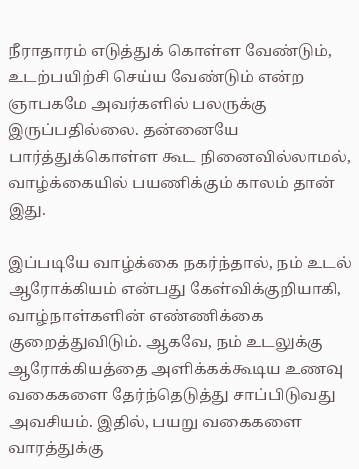நீராதாரம் எடுத்துக் கொள்ள வேண்டும், உடற்பயிற்சி செய்ய வேண்டும் என்ற ஞாபகமே அவர்களில் பலருக்கு இருப்பதில்லை. தன்னையே பார்த்துக்கொள்ள கூட நினைவில்லாமல், வாழ்க்கையில் பயணிக்கும் காலம் தான் இது.

இப்படியே வாழ்க்கை நகர்ந்தால், நம் உடல் ஆரோக்கியம் என்பது கேள்விக்குறியாகி, வாழ்நாள்களின் எண்ணிக்கை குறைத்துவிடும். ஆகவே, நம் உடலுக்கு ஆரோக்கியத்தை அளிக்கக்கூடிய உணவு வகைகளை தேர்ந்தெடுத்து சாப்பிடுவது அவசியம். இதில், பயறு வகைகளை வாரத்துக்கு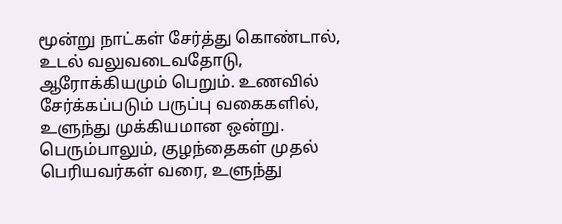மூன்று நாட்கள் சேர்த்து கொண்டால், உடல் வலுவடைவதோடு, ஆரோக்கியமும் பெறும். உணவில் சேர்க்கப்படும் பருப்பு வகைகளில், உளுந்து முக்கியமான ஒன்று. பெரும்பாலும், குழந்தைகள் முதல் பெரியவர்கள் வரை, உளுந்து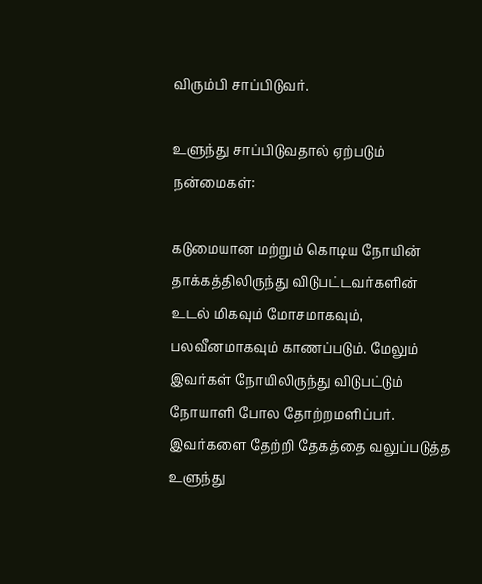விரும்பி சாப்பிடுவர்.

உளுந்து சாப்பிடுவதால் ஏற்படும் நன்மைகள்:

கடுமையான மற்றும் கொடிய நோயின் தாக்கத்திலிருந்து விடுபட்டவர்களின் உடல் மிகவும் மோசமாகவும், பலவீனமாகவும் காணப்படும். மேலும் இவர்கள் நோயிலிருந்து விடுபட்டும் நோயாளி போல தோற்றமளிப்பர். இவர்களை தேற்றி தேகத்தை வலுப்படுத்த உளுந்து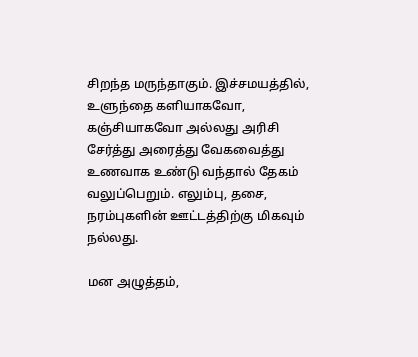சிறந்த மருந்தாகும். இச்சமயத்தில், உளுந்தை களியாகவோ, கஞ்சியாகவோ அல்லது அரிசி சேர்த்து அரைத்து வேகவைத்து உணவாக உண்டு வந்தால் தேகம் வலுப்பெறும். எலும்பு, தசை, நரம்புகளின் ஊட்டத்திற்கு மிகவும் நல்லது.

மன அழுத்தம்,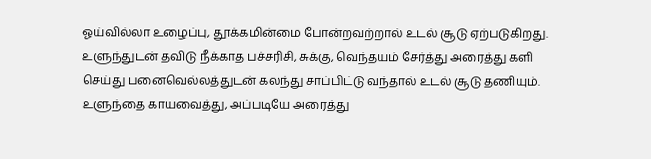ஓய்வில்லா உழைப்பு, தூக்கமின்மை போன்றவற்றால் உடல் சூடு ஏற்படுகிறது. உளுந்துடன் தவிடு நீக்காத பச்சரிசி, சுக்கு, வெந்தயம் சேர்த்து அரைத்து களி செய்து பனைவெல்லத்துடன் கலந்து சாப்பிட்டு வந்தால் உடல் சூடு தணியும். உளுந்தை காயவைத்து, அப்படியே அரைத்து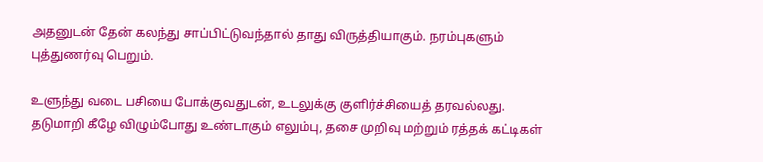அதனுடன் தேன் கலந்து சாப்பிட்டுவந்தால் தாது விருத்தியாகும். நரம்புகளும் புத்துணர்வு பெறும்.

உளுந்து வடை பசியை போக்குவதுடன், உடலுக்கு குளிர்ச்சியைத் தரவல்லது. தடுமாறி கீழே விழும்போது உண்டாகும் எலும்பு, தசை முறிவு மற்றும் ரத்தக் கட்டிகள்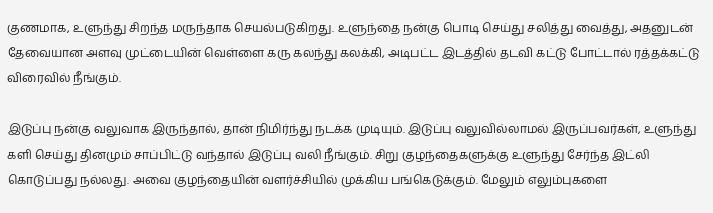குணமாக, உளுந்து சிறந்த மருந்தாக செயல்படுகிறது. உளுந்தை நன்கு பொடி செய்து சலித்து வைத்து, அதனுடன் தேவையான அளவு முட்டையின் வெள்ளை கரு கலந்து கலக்கி, அடிபட்ட இடத்தில் தடவி கட்டு போட்டால் ரத்தக்கட்டு விரைவில் நீங்கும்.

இடுப்பு நன்கு வலுவாக இருந்தால், தான் நிமிர்ந்து நடக்க முடியும். இடுப்பு வலுவில்லாமல் இருப்பவர்கள், உளுந்து களி செய்து தினமும் சாப்பிட்டு வந்தால் இடுப்பு வலி நீங்கும். சிறு குழந்தைகளுக்கு உளுந்து சேர்ந்த இட்லி கொடுப்பது நல்லது. அவை குழந்தையின் வளர்ச்சியில் முக்கிய பங்கெடுக்கும். மேலும் எலும்புகளை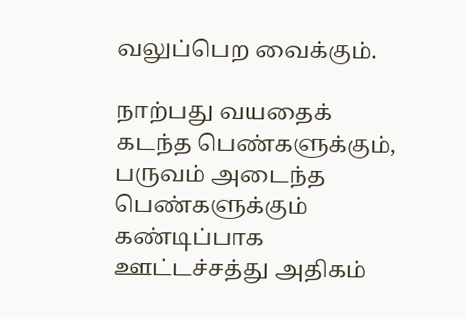வலுப்பெற வைக்கும்.

நாற்பது வயதைக் கடந்த பெண்களுக்கும், பருவம் அடைந்த பெண்களுக்கும் கண்டிப்பாக ஊட்டச்சத்து அதிகம்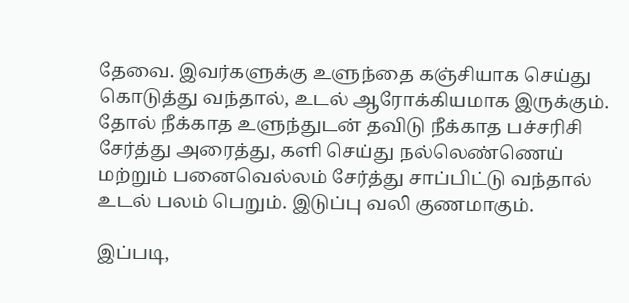தேவை. இவர்களுக்கு உளுந்தை கஞ்சியாக செய்து கொடுத்து வந்தால், உடல் ஆரோக்கியமாக இருக்கும். தோல் நீக்காத உளுந்துடன் தவிடு நீக்காத பச்சரிசி சேர்த்து அரைத்து, களி செய்து நல்லெண்ணெய் மற்றும் பனைவெல்லம் சேர்த்து சாப்பிட்டு வந்தால் உடல் பலம் பெறும். இடுப்பு வலி குணமாகும்.

இப்படி,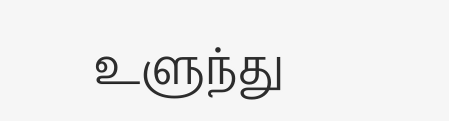உளுந்து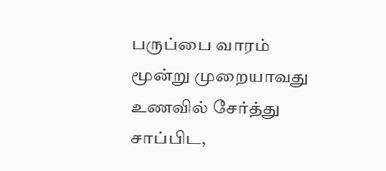பருப்பை வாரம் மூன்று முறையாவது உணவில் சேர்த்து சாப்பிட,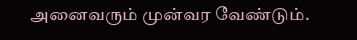அனைவரும் முன்வர வேண்டும்.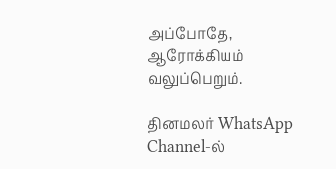அப்போதே, ஆரோக்கியம் வலுப்பெறும்.

தினமலர் WhatsApp Channel-ல்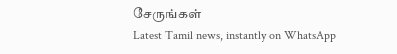சேருங்கள்
Latest Tamil news, instantly on WhatsApp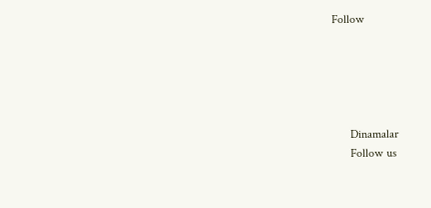Follow





      Dinamalar
      Follow us